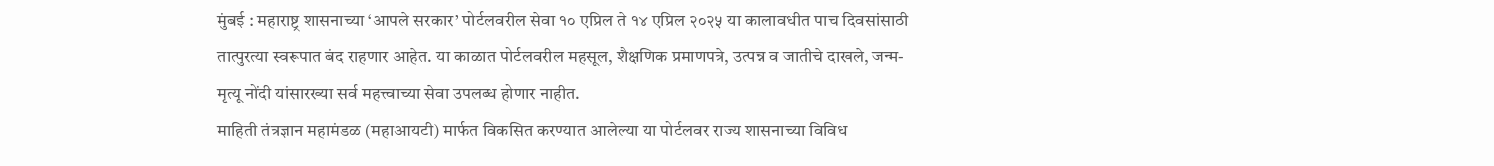मुंबई : महाराष्ट्र शासनाच्या ‘आपले सरकार’ पोर्टलवरील सेवा १० एप्रिल ते १४ एप्रिल २०२५ या कालावधीत पाच दिवसांसाठी तात्पुरत्या स्वरूपात बंद राहणार आहेत. या काळात पोर्टलवरील महसूल, शैक्षणिक प्रमाणपत्रे, उत्पन्न व जातीचे दाखले, जन्म-मृत्यू नोंदी यांसारख्या सर्व महत्त्वाच्या सेवा उपलब्ध होणार नाहीत.
माहिती तंत्रज्ञान महामंडळ (महाआयटी) मार्फत विकसित करण्यात आलेल्या या पोर्टलवर राज्य शासनाच्या विविध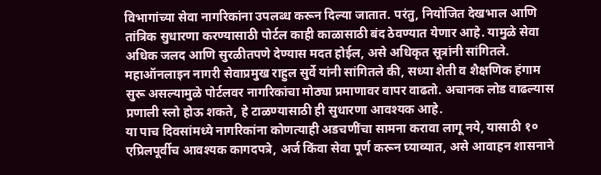विभागांच्या सेवा नागरिकांना उपलब्ध करून दिल्या जातात. परंतु, नियोजित देखभाल आणि तांत्रिक सुधारणा करण्यासाठी पोर्टल काही काळासाठी बंद ठेवण्यात येणार आहे. यामुळे सेवा अधिक जलद आणि सुरळीतपणे देण्यास मदत होईल, असे अधिकृत सूत्रांनी सांगितले.
महाऑनलाइन नागरी सेवाप्रमुख राहुल सुर्वे यांनी सांगितले की, सध्या शेती व शैक्षणिक हंगाम सुरू असल्यामुळे पोर्टलवर नागरिकांचा मोठ्या प्रमाणावर वापर वाढतो. अचानक लोड वाढल्यास प्रणाली स्लो होऊ शकते, हे टाळण्यासाठी ही सुधारणा आवश्यक आहे.
या पाच दिवसांमध्ये नागरिकांना कोणत्याही अडचणींचा सामना करावा लागू नये, यासाठी १० एप्रिलपूर्वीच आवश्यक कागदपत्रे, अर्ज किंवा सेवा पूर्ण करून घ्याव्यात, असे आवाहन शासनाने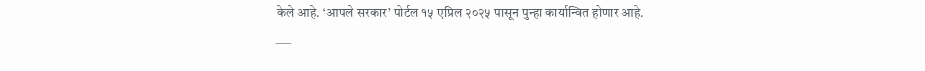केले आहे. ‘आपले सरकार’ पोर्टल १५ एप्रिल २०२५ पासून पुन्हा कार्यान्वित होणार आहे.
___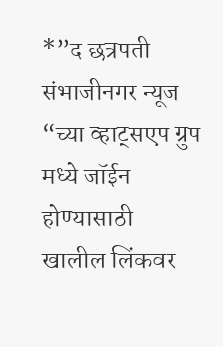*”द छत्रपती संभाजीनगर न्यूज “च्या व्हाट्सएप ग्रुप मध्ये जॉईन होण्यासाठी खालील लिंकवर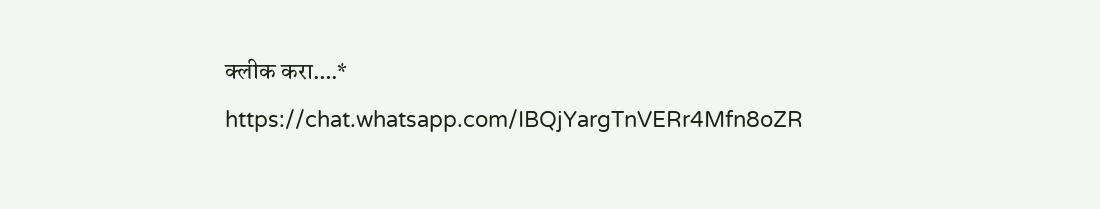क्लीक करा….*
https://chat.whatsapp.com/IBQjYargTnVERr4Mfn8oZR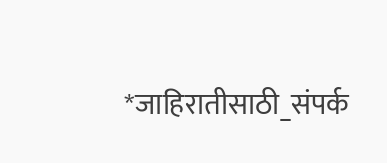*जाहिरातीसाठी_संपर्क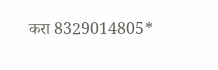करा 8329014805*